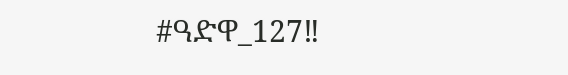#ዓድዋ_127‼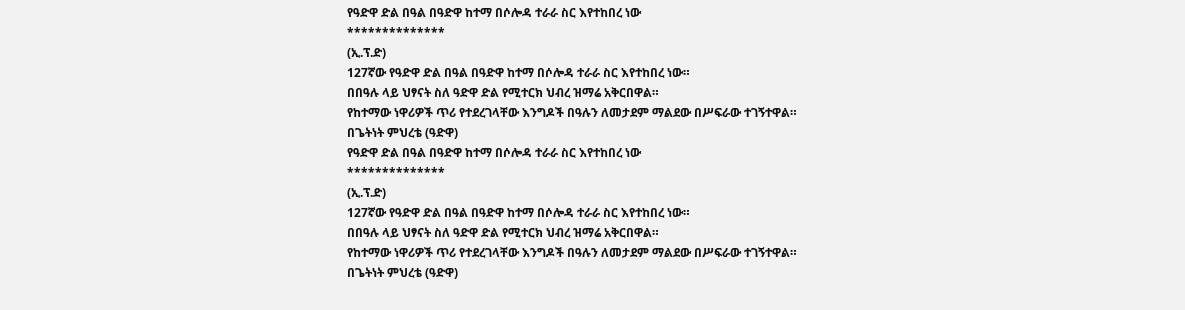የዓድዋ ድል በዓል በዓድዋ ከተማ በሶሎዳ ተራራ ስር እየተከበረ ነው
**************
(ኢ.ፕ.ድ)
127ኛው የዓድዋ ድል በዓል በዓድዋ ከተማ በሶሎዳ ተራራ ስር እየተከበረ ነው።
በበዓሉ ላይ ህፃናት ስለ ዓድዋ ድል የሚተርክ ህብረ ዝማሬ አቅርበዋል።
የከተማው ነዋሪዎች ጥሪ የተደረገላቸው እንግዶች በዓሉን ለመታደም ማልደው በሥፍራው ተገኝተዋል።
በጌትነት ምህረቴ (ዓድዋ)
የዓድዋ ድል በዓል በዓድዋ ከተማ በሶሎዳ ተራራ ስር እየተከበረ ነው
**************
(ኢ.ፕ.ድ)
127ኛው የዓድዋ ድል በዓል በዓድዋ ከተማ በሶሎዳ ተራራ ስር እየተከበረ ነው።
በበዓሉ ላይ ህፃናት ስለ ዓድዋ ድል የሚተርክ ህብረ ዝማሬ አቅርበዋል።
የከተማው ነዋሪዎች ጥሪ የተደረገላቸው እንግዶች በዓሉን ለመታደም ማልደው በሥፍራው ተገኝተዋል።
በጌትነት ምህረቴ (ዓድዋ)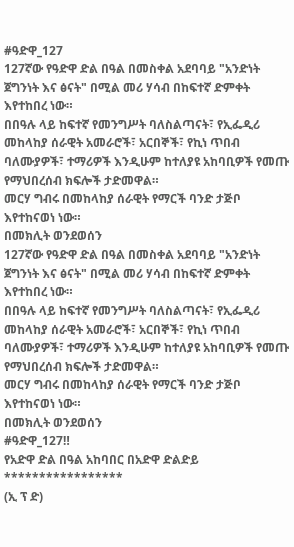#ዓድዋ_127
127ኛው የዓድዋ ድል በዓል በመስቀል አደባባይ "አንድነት ጀግንነት እና ፅናት" በሚል መሪ ሃሳብ በከፍተኛ ድምቀት እየተከበረ ነው።
በበዓሉ ላይ ከፍተኛ የመንግሥት ባለስልጣናት፣ የኢፌዲሪ መከላከያ ሰራዊት አመራሮች፣ አርበኞች፣ የኪነ ጥበብ ባለሙያዎች፣ ተማሪዎች እንዲሁም ከተለያዩ አከባቢዎች የመጡ የማህበረሰብ ክፍሎች ታድመዋል።
መርሃ ግብሩ በመከላከያ ሰራዊት የማርች ባንድ ታጅቦ እየተከናወነ ነው።
በመክሊት ወንደወሰን
127ኛው የዓድዋ ድል በዓል በመስቀል አደባባይ "አንድነት ጀግንነት እና ፅናት" በሚል መሪ ሃሳብ በከፍተኛ ድምቀት እየተከበረ ነው።
በበዓሉ ላይ ከፍተኛ የመንግሥት ባለስልጣናት፣ የኢፌዲሪ መከላከያ ሰራዊት አመራሮች፣ አርበኞች፣ የኪነ ጥበብ ባለሙያዎች፣ ተማሪዎች እንዲሁም ከተለያዩ አከባቢዎች የመጡ የማህበረሰብ ክፍሎች ታድመዋል።
መርሃ ግብሩ በመከላከያ ሰራዊት የማርች ባንድ ታጅቦ እየተከናወነ ነው።
በመክሊት ወንደወሰን
#ዓድዋ_127‼
የአድዋ ድል በዓል አከባበር በአድዋ ድልድይ
*****************
(ኢ ፕ ድ)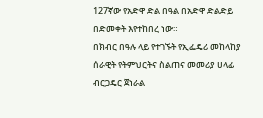127ኛው የአድዋ ድል በዓል በአድዋ ድልድይ በድመቀት እየተከበረ ነው።
በክብር በዓሉ ላይ የተገኙት የኢፌዴሪ መከላከያ ሰራዊት የትምህርትና ስልጠና መመሪያ ሀላፊ ብርጋዴር ጀነራል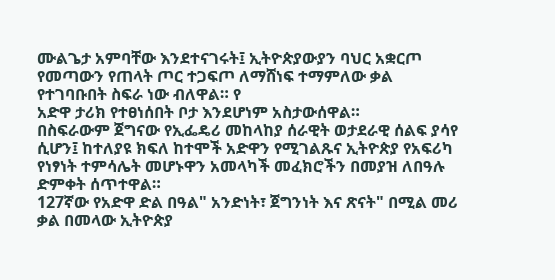ሙልጌታ አምባቸው እንደተናገሩት፤ ኢትዮጵያውያን ባህር አቋርጦ የመጣውን የጠላት ጦር ተጋፍጦ ለማሸነፍ ተማምለው ቃል የተገባቡበት ስፍራ ነው ብለዋል። የ
አድዋ ታሪክ የተፀነሰበት ቦታ እንደሆነም አስታውሰዋል።
በስፍራውም ጀግናው የኢፌዴሪ መከላከያ ሰራዊት ወታደራዊ ሰልፍ ያሳየ ሲሆን፤ ከተለያዩ ክፍለ ከተሞች አድዋን የሚገልጹና ኢትዮጵያ የአፍሪካ የነፃነት ተምሳሌት መሆኑዋን አመላካች መፈክሮችን በመያዝ ለበዓሉ ድምቀት ሰጥተዋል።
127ኛው የአድዋ ድል በዓል" አንድነት፣ ጀግንነት እና ጽናት" በሚል መሪ ቃል በመላው ኢትዮጵያ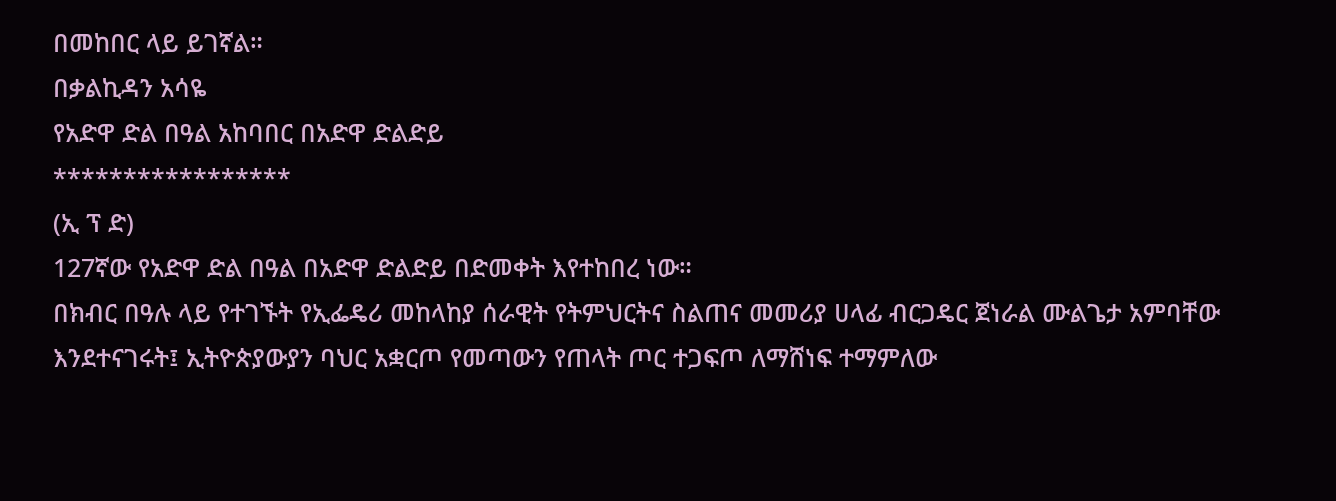በመከበር ላይ ይገኛል።
በቃልኪዳን አሳዬ
የአድዋ ድል በዓል አከባበር በአድዋ ድልድይ
*****************
(ኢ ፕ ድ)
127ኛው የአድዋ ድል በዓል በአድዋ ድልድይ በድመቀት እየተከበረ ነው።
በክብር በዓሉ ላይ የተገኙት የኢፌዴሪ መከላከያ ሰራዊት የትምህርትና ስልጠና መመሪያ ሀላፊ ብርጋዴር ጀነራል ሙልጌታ አምባቸው እንደተናገሩት፤ ኢትዮጵያውያን ባህር አቋርጦ የመጣውን የጠላት ጦር ተጋፍጦ ለማሸነፍ ተማምለው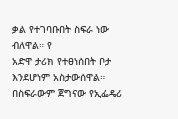ቃል የተገባቡበት ስፍራ ነው ብለዋል። የ
አድዋ ታሪክ የተፀነሰበት ቦታ እንደሆነም አስታውሰዋል።
በስፍራውም ጀግናው የኢፌዴሪ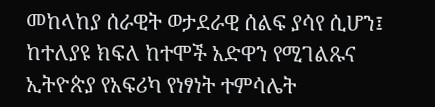መከላከያ ሰራዊት ወታደራዊ ሰልፍ ያሳየ ሲሆን፤ ከተለያዩ ክፍለ ከተሞች አድዋን የሚገልጹና ኢትዮጵያ የአፍሪካ የነፃነት ተምሳሌት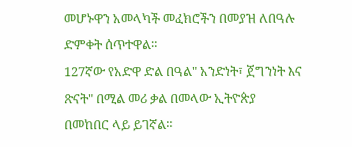መሆኑዋን አመላካች መፈክሮችን በመያዝ ለበዓሉ ድምቀት ሰጥተዋል።
127ኛው የአድዋ ድል በዓል" አንድነት፣ ጀግንነት እና ጽናት" በሚል መሪ ቃል በመላው ኢትዮጵያ በመከበር ላይ ይገኛል።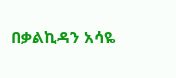በቃልኪዳን አሳዬ